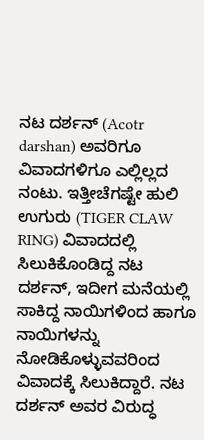ನಟ ದರ್ಶನ್ (Acotr darshan) ಅವರಿಗೂ ವಿವಾದಗಳಿಗೂ ಎಲ್ಲಿಲ್ಲದ ನಂಟು. ಇತ್ತೀಚೆಗಷ್ಟೇ ಹುಲಿ ಉಗುರು (TIGER CLAW RING) ವಿವಾದದಲ್ಲಿ ಸಿಲುಕಿಕೊಂಡಿದ್ದ ನಟ ದರ್ಶನ್, ಇದೀಗ ಮನೆಯಲ್ಲಿ ಸಾಕಿದ್ದ ನಾಯಿಗಳಿಂದ ಹಾಗೂ ನಾಯಿಗಳನ್ನು ನೋಡಿಕೊಳ್ಳುವವರಿಂದ ವಿವಾದಕ್ಕೆ ಸಿಲುಕಿದ್ದಾರೆ. ನಟ ದರ್ಶನ್ ಅವರ ವಿರುದ್ಧ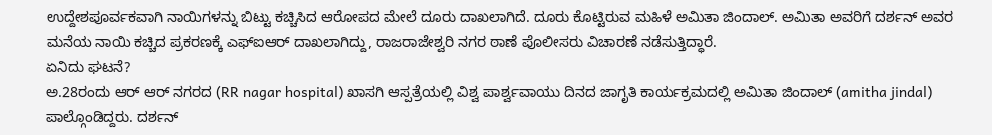ಉದ್ದೇಶಪೂರ್ವಕವಾಗಿ ನಾಯಿಗಳನ್ನು ಬಿಟ್ಟು ಕಚ್ಚಿಸಿದ ಆರೋಪದ ಮೇಲೆ ದೂರು ದಾಖಲಾಗಿದೆ. ದೂರು ಕೊಟ್ಟಿರುವ ಮಹಿಳೆ ಅಮಿತಾ ಜಿಂದಾಲ್. ಅಮಿತಾ ಅವರಿಗೆ ದರ್ಶನ್ ಅವರ ಮನೆಯ ನಾಯಿ ಕಚ್ಚಿದ ಪ್ರಕರಣಕ್ಕೆ ಎಫ್ಐಆರ್ ದಾಖಲಾಗಿದ್ದು, ರಾಜರಾಜೇಶ್ವರಿ ನಗರ ಠಾಣೆ ಪೊಲೀಸರು ವಿಚಾರಣೆ ನಡೆಸುತ್ತಿದ್ಧಾರೆ.
ಏನಿದು ಘಟನೆ?
ಅ.28ರಂದು ಆರ್ ಆರ್ ನಗರದ (RR nagar hospital) ಖಾಸಗಿ ಆಸ್ಪತ್ರೆಯಲ್ಲಿ ವಿಶ್ವ ಪಾರ್ಶ್ವವಾಯು ದಿನದ ಜಾಗೃತಿ ಕಾರ್ಯಕ್ರಮದಲ್ಲಿ ಅಮಿತಾ ಜಿಂದಾಲ್ (amitha jindal) ಪಾಲ್ಗೊಂಡಿದ್ದರು. ದರ್ಶನ್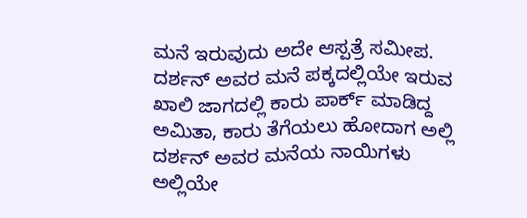ಮನೆ ಇರುವುದು ಅದೇ ಆಸ್ಪತ್ರೆ ಸಮೀಪ. ದರ್ಶನ್ ಅವರ ಮನೆ ಪಕ್ಕದಲ್ಲಿಯೇ ಇರುವ ಖಾಲಿ ಜಾಗದಲ್ಲಿ ಕಾರು ಪಾರ್ಕ್ ಮಾಡಿದ್ದ ಅಮಿತಾ, ಕಾರು ತೆಗೆಯಲು ಹೋದಾಗ ಅಲ್ಲಿ ದರ್ಶನ್ ಅವರ ಮನೆಯ ನಾಯಿಗಳು ಅಲ್ಲಿಯೇ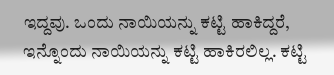ಇದ್ದವು. ಒಂದು ನಾಯಿಯನ್ನು ಕಟ್ಟಿ ಹಾಕಿದ್ದರೆ, ಇನ್ನೊಂದು ನಾಯಿಯನ್ನು ಕಟ್ಟಿ ಹಾಕಿರಲಿಲ್ಲ. ಕಟ್ಟಿ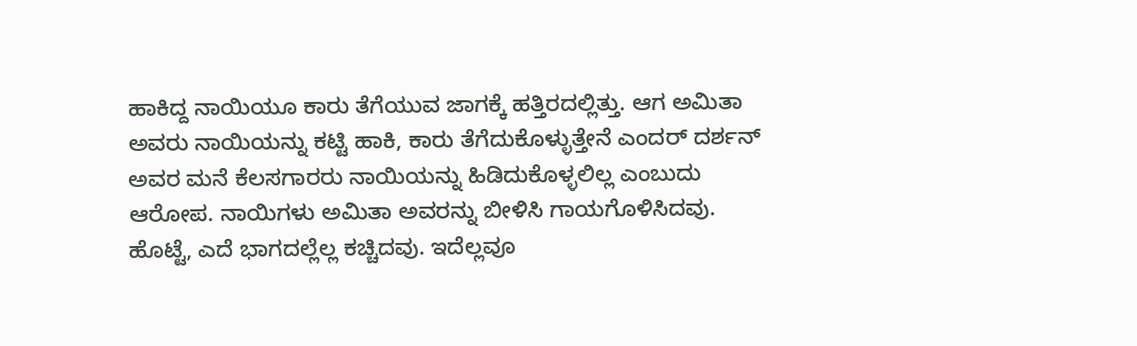ಹಾಕಿದ್ದ ನಾಯಿಯೂ ಕಾರು ತೆಗೆಯುವ ಜಾಗಕ್ಕೆ ಹತ್ತಿರದಲ್ಲಿತ್ತು. ಆಗ ಅಮಿತಾ ಅವರು ನಾಯಿಯನ್ನು ಕಟ್ಟಿ ಹಾಕಿ, ಕಾರು ತೆಗೆದುಕೊಳ್ಳುತ್ತೇನೆ ಎಂದರ್ ದರ್ಶನ್ ಅವರ ಮನೆ ಕೆಲಸಗಾರರು ನಾಯಿಯನ್ನು ಹಿಡಿದುಕೊಳ್ಳಲಿಲ್ಲ ಎಂಬುದು ಆರೋಪ. ನಾಯಿಗಳು ಅಮಿತಾ ಅವರನ್ನು ಬೀಳಿಸಿ ಗಾಯಗೊಳಿಸಿದವು. ಹೊಟ್ಟೆ, ಎದೆ ಭಾಗದಲ್ಲೆಲ್ಲ ಕಚ್ಚಿದವು. ಇದೆಲ್ಲವೂ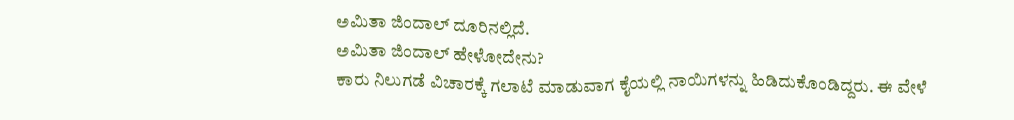ಅಮಿತಾ ಜಿಂದಾಲ್ ದೂರಿನಲ್ಲಿದೆ.
ಅಮಿತಾ ಜಿಂದಾಲ್ ಹೇಳೋದೇನು?
ಕಾರು ನಿಲುಗಡೆ ವಿಚಾರಕ್ಕೆ ಗಲಾಟೆ ಮಾಡುವಾಗ ಕೈಯಲ್ಲಿ ನಾಯಿಗಳನ್ನು ಹಿಡಿದುಕೊಂಡಿದ್ದರು. ಈ ವೇಳೆ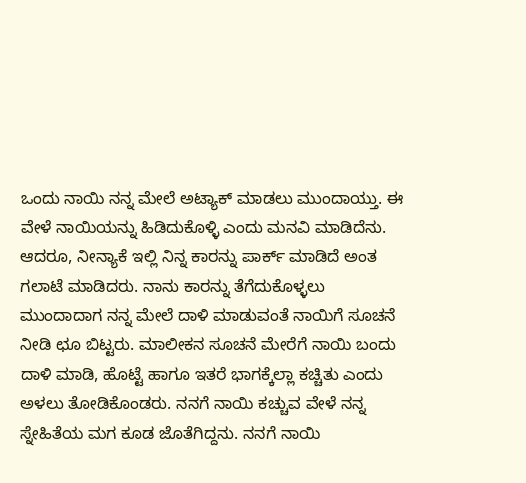ಒಂದು ನಾಯಿ ನನ್ನ ಮೇಲೆ ಅಟ್ಯಾಕ್ ಮಾಡಲು ಮುಂದಾಯ್ತು. ಈ ವೇಳೆ ನಾಯಿಯನ್ನು ಹಿಡಿದುಕೊಳ್ಳಿ ಎಂದು ಮನವಿ ಮಾಡಿದೆನು. ಆದರೂ, ನೀನ್ಯಾಕೆ ಇಲ್ಲಿ ನಿನ್ನ ಕಾರನ್ನು ಪಾರ್ಕ್ ಮಾಡಿದೆ ಅಂತ ಗಲಾಟೆ ಮಾಡಿದರು. ನಾನು ಕಾರನ್ನು ತೆಗೆದುಕೊಳ್ಳಲು ಮುಂದಾದಾಗ ನನ್ನ ಮೇಲೆ ದಾಳಿ ಮಾಡುವಂತೆ ನಾಯಿಗೆ ಸೂಚನೆ ನೀಡಿ ಛೂ ಬಿಟ್ಟರು. ಮಾಲೀಕನ ಸೂಚನೆ ಮೇರೆಗೆ ನಾಯಿ ಬಂದು ದಾಳಿ ಮಾಡಿ, ಹೊಟ್ಟೆ ಹಾಗೂ ಇತರೆ ಭಾಗಕ್ಕೆಲ್ಲಾ ಕಚ್ಚಿತು ಎಂದು ಅಳಲು ತೋಡಿಕೊಂಡರು. ನನಗೆ ನಾಯಿ ಕಚ್ಚುವ ವೇಳೆ ನನ್ನ ಸ್ನೇಹಿತೆಯ ಮಗ ಕೂಡ ಜೊತೆಗಿದ್ದನು. ನನಗೆ ನಾಯಿ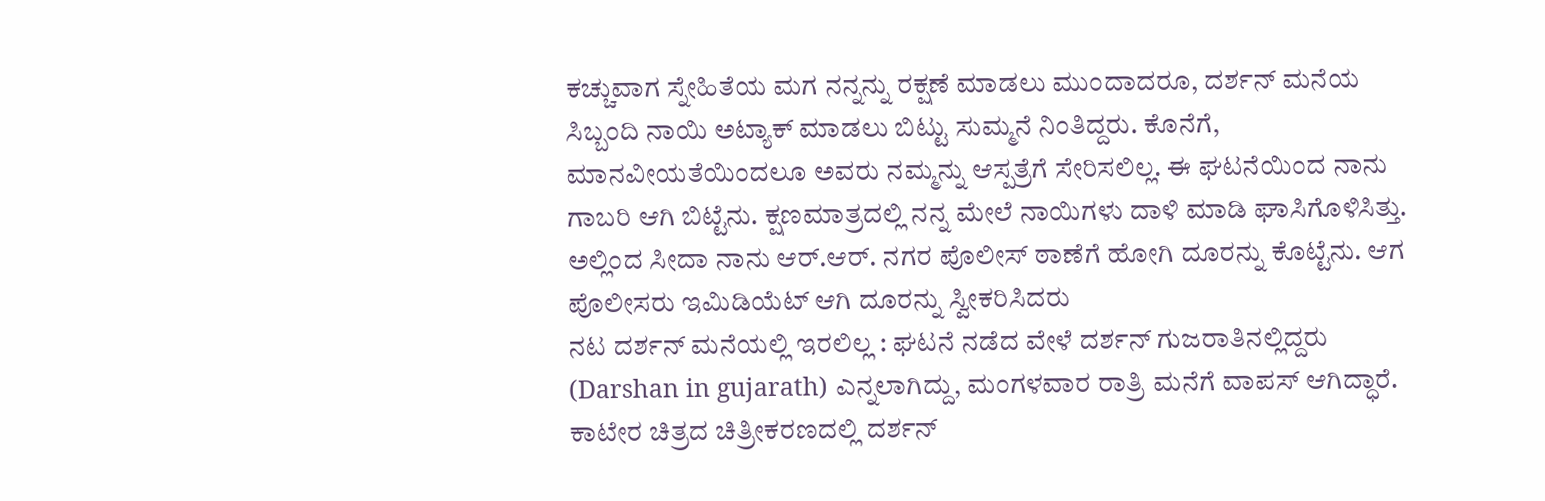ಕಚ್ಚುವಾಗ ಸ್ನೇಹಿತೆಯ ಮಗ ನನ್ನನ್ನು ರಕ್ಷಣೆ ಮಾಡಲು ಮುಂದಾದರೂ, ದರ್ಶನ್ ಮನೆಯ ಸಿಬ್ಬಂದಿ ನಾಯಿ ಅಟ್ಯಾಕ್ ಮಾಡಲು ಬಿಟ್ಟು ಸುಮ್ಮನೆ ನಿಂತಿದ್ದರು. ಕೊನೆಗೆ, ಮಾನವೀಯತೆಯಿಂದಲೂ ಅವರು ನಮ್ಮನ್ನು ಆಸ್ಪತ್ರೆಗೆ ಸೇರಿಸಲಿಲ್ಲ. ಈ ಘಟನೆಯಿಂದ ನಾನು ಗಾಬರಿ ಆಗಿ ಬಿಟ್ಟೆನು. ಕ್ಷಣಮಾತ್ರದಲ್ಲಿ ನನ್ನ ಮೇಲೆ ನಾಯಿಗಳು ದಾಳಿ ಮಾಡಿ ಘಾಸಿಗೊಳಿಸಿತ್ತು. ಅಲ್ಲಿಂದ ಸೀದಾ ನಾನು ಆರ್.ಆರ್. ನಗರ ಪೊಲೀಸ್ ಠಾಣೆಗೆ ಹೋಗಿ ದೂರನ್ನು ಕೊಟ್ಟೆನು. ಆಗ ಪೊಲೀಸರು ಇಮಿಡಿಯೆಟ್ ಆಗಿ ದೂರನ್ನು ಸ್ವೀಕರಿಸಿದರು
ನಟ ದರ್ಶನ್ ಮನೆಯಲ್ಲಿ ಇರಲಿಲ್ಲ : ಘಟನೆ ನಡೆದ ವೇಳೆ ದರ್ಶನ್ ಗುಜರಾತಿನಲ್ಲಿದ್ದರು (Darshan in gujarath) ಎನ್ನಲಾಗಿದ್ದು, ಮಂಗಳವಾರ ರಾತ್ರಿ ಮನೆಗೆ ವಾಪಸ್ ಆಗಿದ್ಧಾರೆ. ಕಾಟೇರ ಚಿತ್ರದ ಚಿತ್ರೀಕರಣದಲ್ಲಿ ದರ್ಶನ್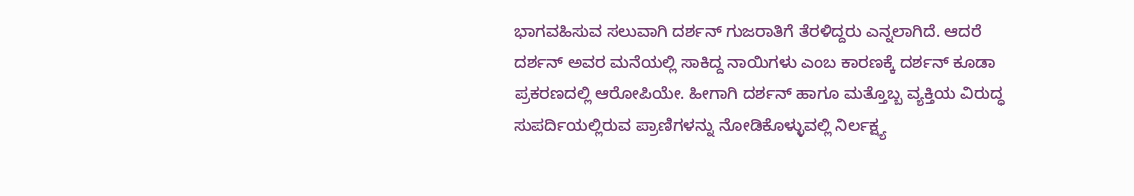ಭಾಗವಹಿಸುವ ಸಲುವಾಗಿ ದರ್ಶನ್ ಗುಜರಾತಿಗೆ ತೆರಳಿದ್ದರು ಎನ್ನಲಾಗಿದೆ. ಆದರೆ ದರ್ಶನ್ ಅವರ ಮನೆಯಲ್ಲಿ ಸಾಕಿದ್ದ ನಾಯಿಗಳು ಎಂಬ ಕಾರಣಕ್ಕೆ ದರ್ಶನ್ ಕೂಡಾ ಪ್ರಕರಣದಲ್ಲಿ ಆರೋಪಿಯೇ. ಹೀಗಾಗಿ ದರ್ಶನ್ ಹಾಗೂ ಮತ್ತೊಬ್ಬ ವ್ಯಕ್ತಿಯ ವಿರುದ್ಧ ಸುಪರ್ದಿಯಲ್ಲಿರುವ ಪ್ರಾಣಿಗಳನ್ನು ನೋಡಿಕೊಳ್ಳುವಲ್ಲಿ ನಿರ್ಲಕ್ಷ್ಯ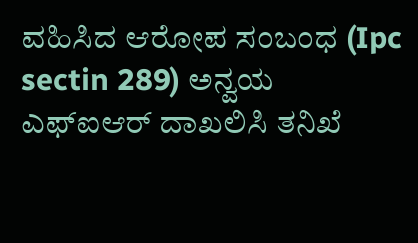ವಹಿಸಿದ ಆರೋಪ ಸಂಬಂಧ (Ipc sectin 289) ಅನ್ವಯ ಎಫ್ಐಆರ್ ದಾಖಲಿಸಿ ತನಿಖೆ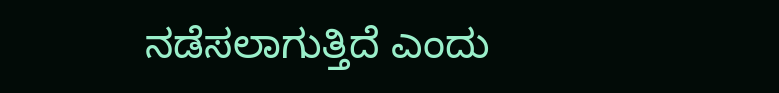ನಡೆಸಲಾಗುತ್ತಿದೆ ಎಂದು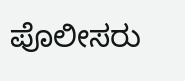ಪೊಲೀಸರು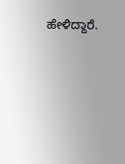ಹೇಳಿದ್ದಾರೆ.